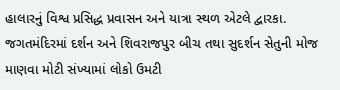હાલારનું વિશ્વ પ્રસિદ્ધ પ્રવાસન અને યાત્રા સ્થળ એટલે દ્વારકા. જગતમંદિરમાં દર્શન અને શિવરાજપુર બીચ તથા સુદર્શન સેતુની મોજ માણવા મોટી સંખ્યામાં લોકો ઉમટી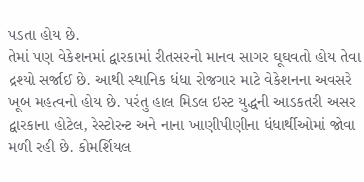પડતા હોય છે.
તેમાં પણ વેકેશનમાં દ્વારકામાં રીતસરનો માનવ સાગર ઘૂઘવતો હોય તેવા દ્રશ્યો સર્જાઈ છે. આથી સ્થાનિક ધંધા રોજગાર માટે વેકેશનના અવસરે ખૂબ મહત્વનો હોય છે. પરંતુ હાલ મિડલ ઇસ્ટ યુદ્ધની આડકતરી અસર દ્વારકાના હોટેલ, રેસ્ટોરન્ટ અને નાના ખાણીપીણીના ધંધાર્થીઓમાં જોવા મળી રહી છે. કોમર્શિયલ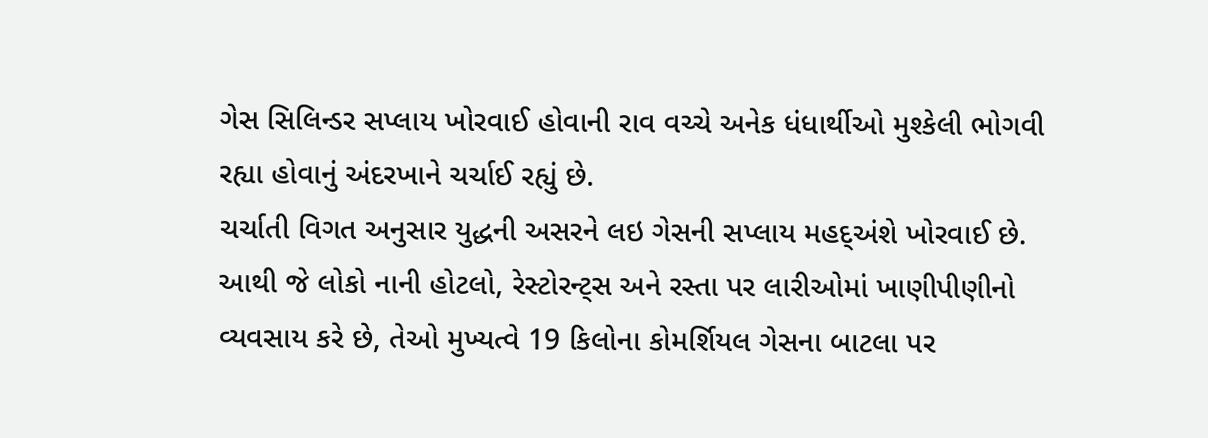ગેસ સિલિન્ડર સપ્લાય ખોરવાઈ હોવાની રાવ વચ્ચે અનેક ધંધાર્થીઓ મુશ્કેલી ભોગવી રહ્યા હોવાનું અંદરખાને ચર્ચાઈ રહ્યું છે.
ચર્ચાતી વિગત અનુસાર યુદ્ધની અસરને લઇ ગેસની સપ્લાય મહદ્અંશે ખોરવાઈ છે. આથી જે લોકો નાની હોટલો, રેસ્ટોરન્ટ્સ અને રસ્તા પર લારીઓમાં ખાણીપીણીનો વ્યવસાય કરે છે, તેઓ મુખ્યત્વે 19 કિલોના કોમર્શિયલ ગેસના બાટલા પર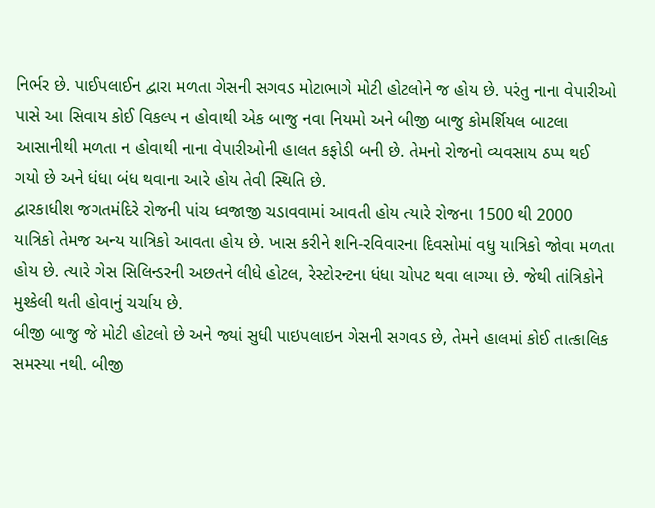નિર્ભર છે. પાઈપલાઈન દ્વારા મળતા ગેસની સગવડ મોટાભાગે મોટી હોટલોને જ હોય છે. પરંતુ નાના વેપારીઓ પાસે આ સિવાય કોઈ વિકલ્પ ન હોવાથી એક બાજુ નવા નિયમો અને બીજી બાજુ કોમર્શિયલ બાટલા આસાનીથી મળતા ન હોવાથી નાના વેપારીઓની હાલત કફોડી બની છે. તેમનો રોજનો વ્યવસાય ઠપ્પ થઈ ગયો છે અને ધંધા બંધ થવાના આરે હોય તેવી સ્થિતિ છે.
દ્વારકાધીશ જગતમંદિરે રોજની પાંચ ધ્વજાજી ચડાવવામાં આવતી હોય ત્યારે રોજના 1500 થી 2000 યાત્રિકો તેમજ અન્ય યાત્રિકો આવતા હોય છે. ખાસ કરીને શનિ-રવિવારના દિવસોમાં વધુ યાત્રિકો જોવા મળતા હોય છે. ત્યારે ગેસ સિલિન્ડરની અછતને લીધે હોટલ, રેસ્ટોરન્ટના ધંધા ચોપટ થવા લાગ્યા છે. જેથી તાંત્રિકોને મુશ્કેલી થતી હોવાનું ચર્ચાય છે.
બીજી બાજુ જે મોટી હોટલો છે અને જ્યાં સુધી પાઇપલાઇન ગેસની સગવડ છે, તેમને હાલમાં કોઈ તાત્કાલિક સમસ્યા નથી. બીજી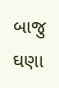બાજુ ઘણા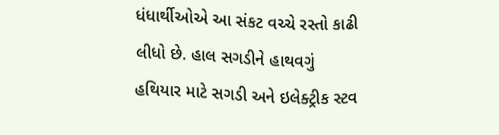ધંધાર્થીઓએ આ સંકટ વચ્ચે રસ્તો કાઢી લીધો છે. હાલ સગડીને હાથવગું હથિયાર માટે સગડી અને ઇલેક્ટ્રીક સ્ટવ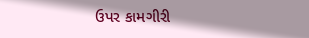ઉપર કામગીરી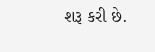શરૂ કરી છે.